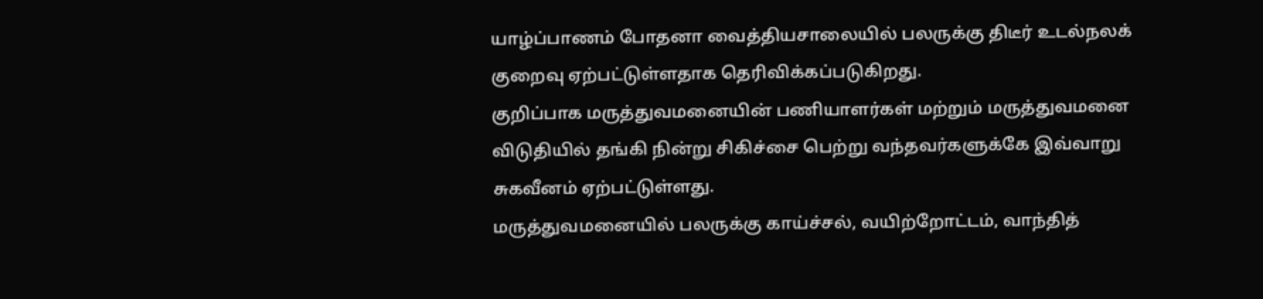யாழ்ப்பாணம் போதனா வைத்தியசாலையில் பலருக்கு திடீர் உடல்நலக் குறைவு ஏற்பட்டுள்ளதாக தெரிவிக்கப்படுகிறது.
குறிப்பாக மருத்துவமனையின் பணியாளர்கள் மற்றும் மருத்துவமனை விடுதியில் தங்கி நின்று சிகிச்சை பெற்று வந்தவர்களுக்கே இவ்வாறு சுகவீனம் ஏற்பட்டுள்ளது.
மருத்துவமனையில் பலருக்கு காய்ச்சல், வயிற்றோட்டம், வாந்தித்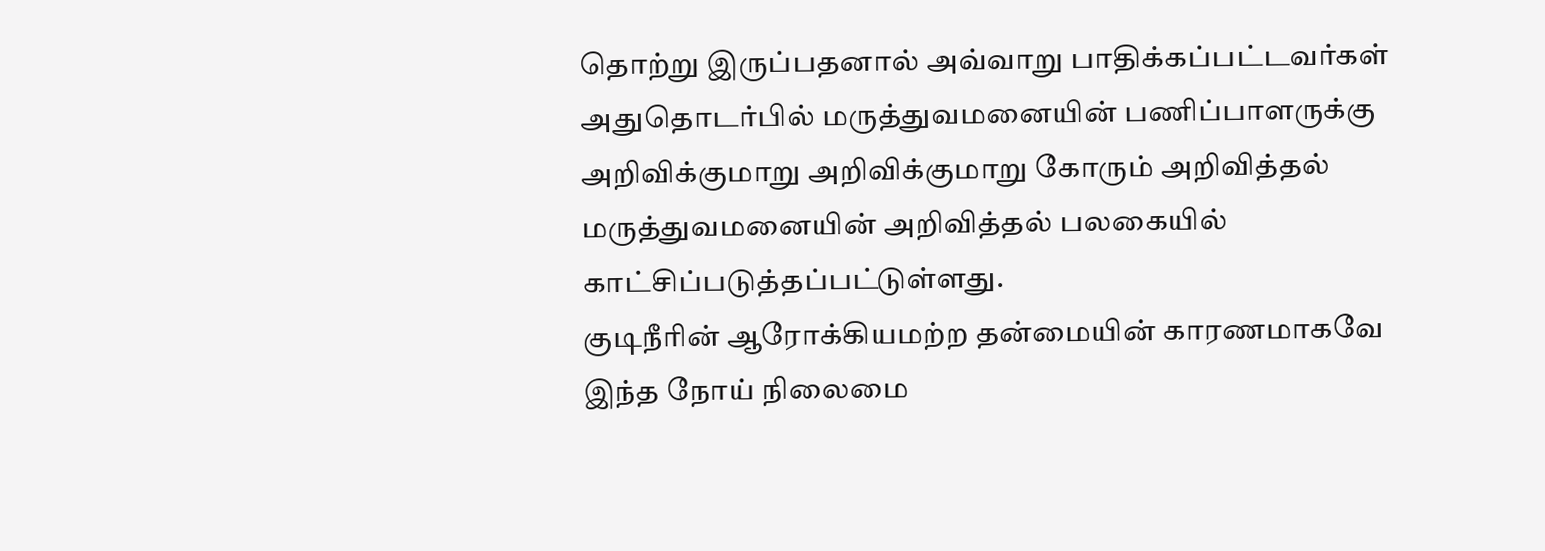தொற்று இருப்பதனால் அவ்வாறு பாதிக்கப்பட்டவர்கள் அதுதொடர்பில் மருத்துவமனையின் பணிப்பாளருக்கு அறிவிக்குமாறு அறிவிக்குமாறு கோரும் அறிவித்தல் மருத்துவமனையின் அறிவித்தல் பலகையில் காட்சிப்படுத்தப்பட்டுள்ளது.
குடிநீரின் ஆரோக்கியமற்ற தன்மையின் காரணமாகவே இந்த நோய் நிலைமை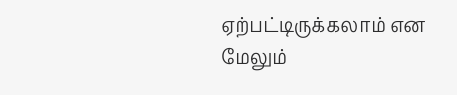ஏற்பட்டிருக்கலாம் என மேலும்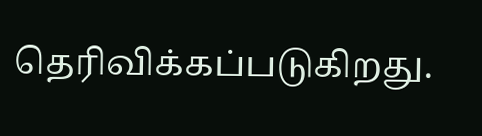தெரிவிக்கப்படுகிறது.